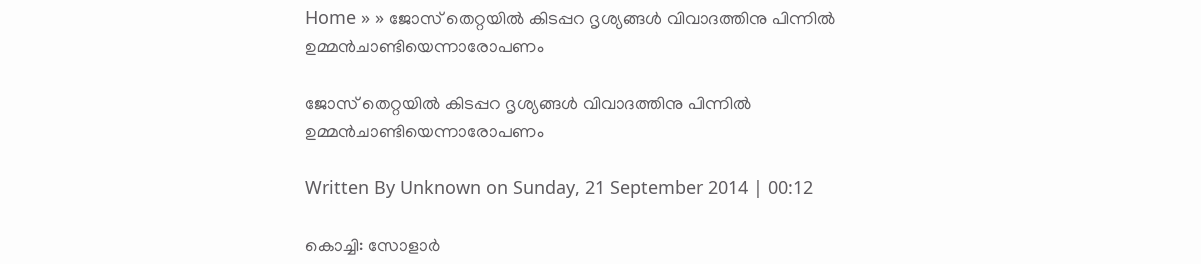Home » » ജോസ്‌ തെറ്റയില്‍ കിടപ്പറ ദൃശ്യങ്ങള്‍ വിവാദത്തിനു പിന്നില്‍ ഉമ്മന്‍ചാണ്ടിയെന്നാരോപണം

ജോസ്‌ തെറ്റയില്‍ കിടപ്പറ ദൃശ്യങ്ങള്‍ വിവാദത്തിനു പിന്നില്‍ ഉമ്മന്‍ചാണ്ടിയെന്നാരോപണം

Written By Unknown on Sunday, 21 September 2014 | 00:12

കൊച്ചി: സോളാര്‍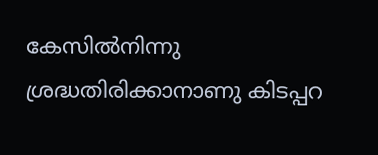കേസില്‍നിന്നു ശ്രദ്ധതിരിക്കാനാണു കിടപ്പറ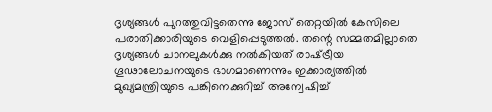ദൃശ്യങ്ങള്‍ പുറത്തുവിട്ടതെന്നു ജോസ്‌ തെറ്റയില്‍ കേസിലെ പരാതിക്കാരിയുടെ വെളിപ്പെടുത്തല്‍. തന്റെ സമ്മതമില്ലാതെ ദൃശ്യങ്ങള്‍ ചാനലുകള്‍ക്കു നല്‍കിയത്‌ രാഷ്‌ട്രീയ ഗൂഢാലോചനയുടെ ഭാഗമാണെന്നും ഇക്കാര്യത്തില്‍ മുഖ്യമന്ത്രിയുടെ പങ്കിനെക്കുറിച്ച്‌ അന്വേഷിച്ച്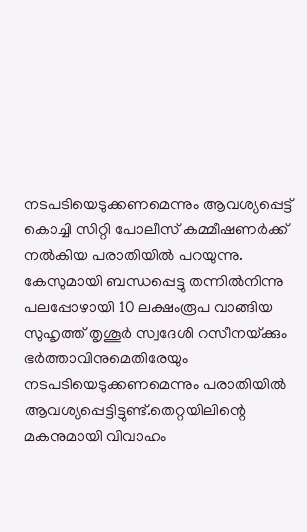നടപടിയെടുക്കണമെന്നും ആവശ്യപ്പെട്ട്‌ കൊച്ചി സിറ്റി പോലീസ്‌ കമ്മീഷണര്‍ക്ക്‌ നല്‍കിയ പരാതിയില്‍ പറയുന്നു.
കേസുമായി ബന്ധപ്പെട്ടു തന്നില്‍നിന്നു പലപ്പോഴായി 10 ലക്ഷംരൂപ വാങ്ങിയ സുഹൃത്ത്‌ തൃശൂര്‍ സ്വദേശി റസീനയ്‌ക്കും ഭര്‍ത്താവിനുമെതിരേയും നടപടിയെടുക്കണമെന്നും പരാതിയില്‍ ആവശ്യപ്പെട്ടിട്ടുണ്ട്‌.തെറ്റയിലിന്റെ മകനുമായി വിവാഹം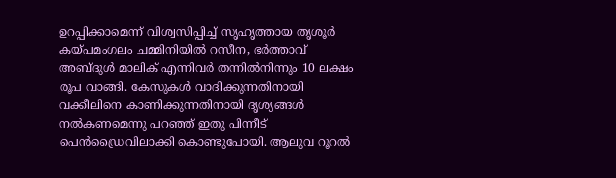ഉറപ്പിക്കാമെന്ന്‌ വിശ്വസിപ്പിച്ച്‌ സൃഹൃത്തായ തൃശൂര്‍ കയ്‌പമംഗലം ചമ്മിനിയില്‍ റസീന, ഭര്‍ത്താവ്‌ അബ്‌ദുള്‍ മാലിക്‌ എന്നിവര്‍ തന്നില്‍നിന്നും 10 ലക്ഷം രൂപ വാങ്ങി. കേസുകള്‍ വാദിക്കുന്നതിനായി വക്കീലിനെ കാണിക്കുന്നതിനായി ദൃശ്യങ്ങള്‍ നല്‍കണമെന്നു പറഞ്ഞ്‌ ഇതു പിന്നീട്‌ പെന്‍ഡ്രൈവിലാക്കി കൊണ്ടുപോയി. ആലുവ റൂറല്‍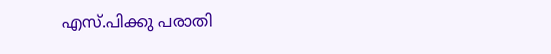എസ്‌.പിക്കു പരാതി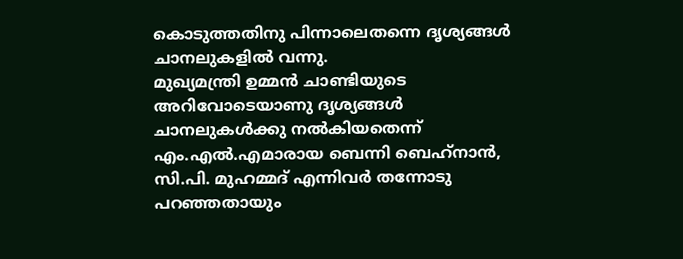കൊടുത്തതിനു പിന്നാലെതന്നെ ദൃശ്യങ്ങള്‍ ചാനലുകളില്‍ വന്നു.
മുഖ്യമന്ത്രി ഉമ്മന്‍ ചാണ്ടിയുടെ അറിവോടെയാണു ദൃശ്യങ്ങള്‍ ചാനലുകള്‍ക്കു നല്‍കിയതെന്ന്‌ എം.എല്‍.എമാരായ ബെന്നി ബെഹ്‌നാന്‍, സി.പി. മുഹമ്മദ്‌ എന്നിവര്‍ തന്നോടു പറഞ്ഞതായും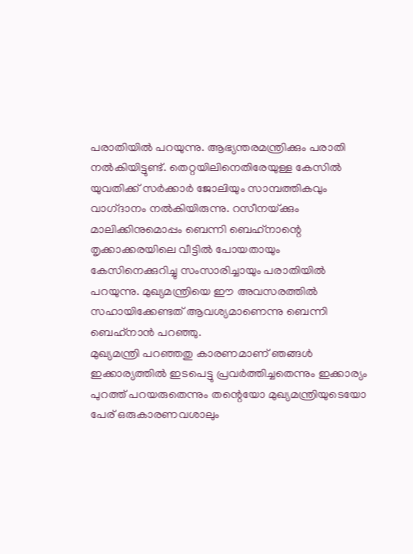പരാതിയില്‍ പറയുന്നു. ആഭ്യന്തരമന്ത്രിക്കും പരാതി നല്‍കിയിട്ടുണ്ട്‌. തെറ്റയിലിനെതിരേയുള്ള കേസില്‍ യുവതിക്ക്‌ സര്‍ക്കാര്‍ ജോലിയും സാമ്പത്തികവും വാഗ്‌ദാനം നല്‍കിയിരുന്നു. റസീനയ്‌ക്കും മാലിക്കിനുമൊപ്പം ബെന്നി ബെഹ്‌നാന്റെ തൃക്കാക്കരയിലെ വീട്ടില്‍ പോയതായും കേസിനെക്കുറിച്ചു സംസാരിച്ചായും പരാതിയില്‍ പറയുന്നു. മുഖ്യമന്ത്രിയെ ഈ അവസരത്തില്‍ സഹായിക്കേണ്ടത്‌ ആവശ്യമാണെന്നു ബെന്നി ബെഹ്‌നാന്‍ പറഞ്ഞു.
മുഖ്യമന്ത്രി പറഞ്ഞതു കാരണമാണ്‌ ഞങ്ങള്‍ ഇക്കാര്യത്തില്‍ ഇടപെട്ടു പ്രവര്‍ത്തിച്ചതെന്നും ഇക്കാര്യം പുറത്ത്‌ പറയരുതെന്നും തന്റെയോ മുഖ്യമന്ത്രിയുടെയോ പേര്‌ ഒരുകാരണവശാലും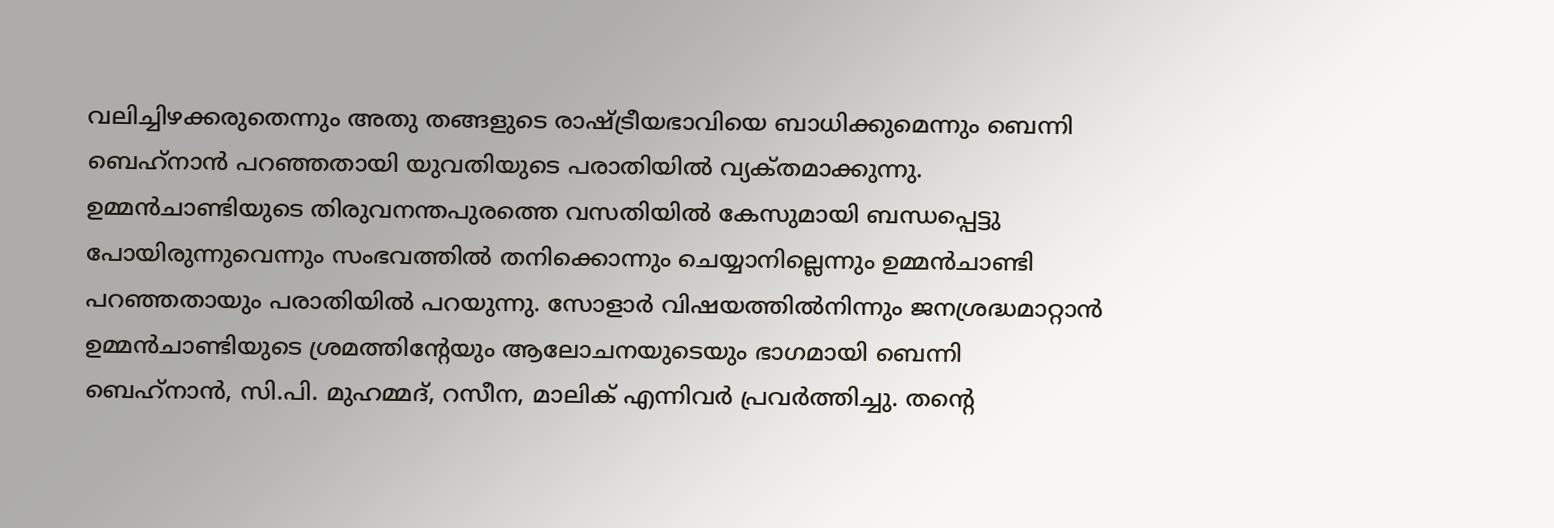വലിച്ചിഴക്കരുതെന്നും അതു തങ്ങളുടെ രാഷ്‌ട്രീയഭാവിയെ ബാധിക്കുമെന്നും ബെന്നി ബെഹ്‌നാന്‍ പറഞ്ഞതായി യുവതിയുടെ പരാതിയില്‍ വ്യക്‌തമാക്കുന്നു.
ഉമ്മന്‍ചാണ്ടിയുടെ തിരുവനന്തപുരത്തെ വസതിയില്‍ കേസുമായി ബന്ധപ്പെട്ടു പോയിരുന്നുവെന്നും സംഭവത്തില്‍ തനിക്കൊന്നും ചെയ്യാനില്ലെന്നും ഉമ്മന്‍ചാണ്ടി പറഞ്ഞതായും പരാതിയില്‍ പറയുന്നു. സോളാര്‍ വിഷയത്തില്‍നിന്നും ജനശ്രദ്ധമാറ്റാന്‍ ഉമ്മന്‍ചാണ്ടിയുടെ ശ്രമത്തിന്റേയും ആലോചനയുടെയും ഭാഗമായി ബെന്നി ബെഹ്‌നാന്‍, സി.പി. മുഹമ്മദ്‌, റസീന, മാലിക്‌ എന്നിവര്‍ പ്രവര്‍ത്തിച്ചു. തന്റെ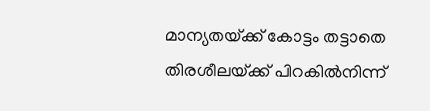മാന്യതയ്‌ക്ക്‌ കോട്ടം തട്ടാതെ തിരശീലയ്‌ക്ക്‌ പിറകില്‍നിന്ന്‌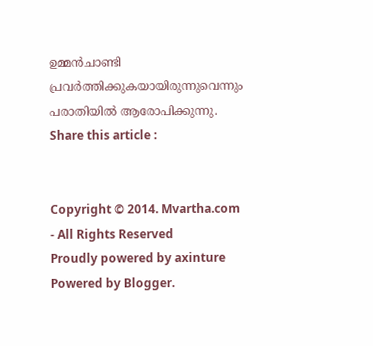ഉമ്മന്‍ചാണ്ടി പ്രവര്‍ത്തിക്കുകയായിരുന്നുവെന്നും പരാതിയില്‍ ആരോപിക്കുന്നു.
Share this article :


Copyright © 2014. Mvartha.com - All Rights Reserved
Proudly powered by axinture
Powered by Blogger.